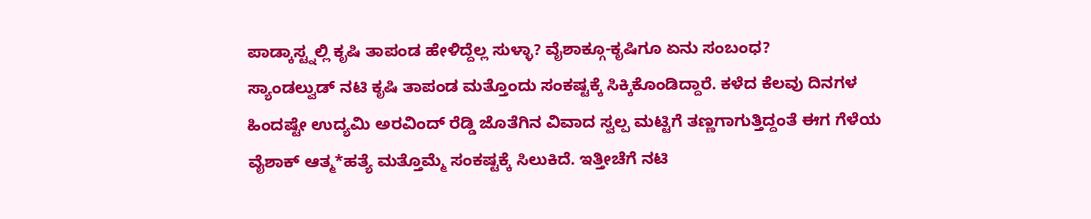ಪಾಡ್ಕಾಸ್ಟ್ನಲ್ಲಿ ಕೃಷಿ ತಾಪಂಡ ಹೇಳಿದ್ದೆಲ್ಲ ಸುಳ್ಳಾ? ವೈಶಾಕ್ಗೂ-ಕೃಷಿಗೂ ಏನು ಸಂಬಂಧ?
ಸ್ಯಾಂಡಲ್ವುಡ್ ನಟಿ ಕೃಷಿ ತಾಪಂಡ ಮತ್ತೊಂದು ಸಂಕಷ್ಟಕ್ಕೆ ಸಿಕ್ಕಿಕೊಂಡಿದ್ದಾರೆ. ಕಳೆದ ಕೆಲವು ದಿನಗಳ ಹಿಂದಷ್ಟೇ ಉದ್ಯಮಿ ಅರವಿಂದ್ ರೆಡ್ಡಿ ಜೊತೆಗಿನ ವಿವಾದ ಸ್ವಲ್ಪ ಮಟ್ಟಿಗೆ ತಣ್ಣಗಾಗುತ್ತಿದ್ದಂತೆ ಈಗ ಗೆಳೆಯ ವೈಶಾಕ್ ಆತ್ಮ*ಹತ್ಯೆ ಮತ್ತೊಮ್ಮೆ ಸಂಕಷ್ಟಕ್ಕೆ ಸಿಲುಕಿದೆ. ಇತ್ತೀಚೆಗೆ ನಟಿ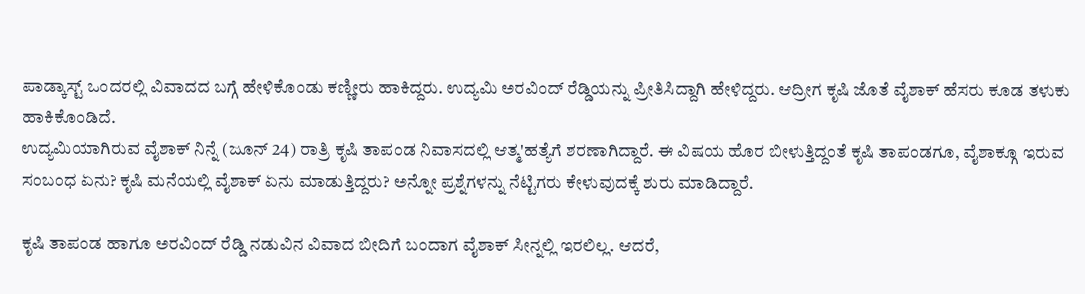ಪಾಡ್ಕಾಸ್ಟ್ ಒಂದರಲ್ಲಿ ವಿವಾದದ ಬಗ್ಗೆ ಹೇಳಿಕೊಂಡು ಕಣ್ಣೀರು ಹಾಕಿದ್ದರು. ಉದ್ಯಮಿ ಅರವಿಂದ್ ರೆಡ್ಡಿಯನ್ನು ಪ್ರೀತಿಸಿದ್ದಾಗಿ ಹೇಳಿದ್ದರು. ಆದ್ರೀಗ ಕೃಷಿ ಜೊತೆ ವೈಶಾಕ್ ಹೆಸರು ಕೂಡ ತಳುಕು ಹಾಕಿಕೊಂಡಿದೆ.
ಉದ್ಯಮಿಯಾಗಿರುವ ವೈಶಾಕ್ ನಿನ್ನೆ (ಜೂನ್ 24) ರಾತ್ರಿ ಕೃಷಿ ತಾಪಂಡ ನಿವಾಸದಲ್ಲಿ ಆತ್ಮ'ಹತ್ಯೆಗೆ ಶರಣಾಗಿದ್ದಾರೆ. ಈ ವಿಷಯ ಹೊರ ಬೀಳುತ್ತಿದ್ದಂತೆ ಕೃಷಿ ತಾಪಂಡಗೂ, ವೈಶಾಕ್ಗೂ ಇರುವ ಸಂಬಂಧ ಏನು? ಕೃಷಿ ಮನೆಯಲ್ಲಿ ವೈಶಾಕ್ ಏನು ಮಾಡುತ್ತಿದ್ದರು? ಅನ್ನೋ ಪ್ರಶ್ನೆಗಳನ್ನು ನೆಟ್ಟಿಗರು ಕೇಳುವುದಕ್ಕೆ ಶುರು ಮಾಡಿದ್ದಾರೆ.

ಕೃಷಿ ತಾಪಂಡ ಹಾಗೂ ಅರವಿಂದ್ ರೆಡ್ಡಿ ನಡುವಿನ ವಿವಾದ ಬೀದಿಗೆ ಬಂದಾಗ ವೈಶಾಕ್ ಸೀನ್ನಲ್ಲಿ ಇರಲಿಲ್ಲ. ಆದರೆ,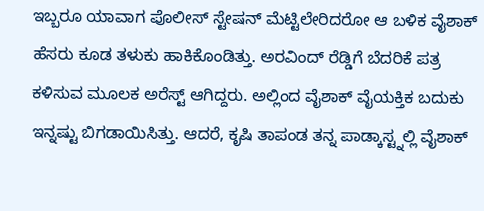ಇಬ್ಬರೂ ಯಾವಾಗ ಪೊಲೀಸ್ ಸ್ಟೇಷನ್ ಮೆಟ್ಟಿಲೇರಿದರೋ ಆ ಬಳಿಕ ವೈಶಾಕ್ ಹೆಸರು ಕೂಡ ತಳುಕು ಹಾಕಿಕೊಂಡಿತ್ತು. ಅರವಿಂದ್ ರೆಡ್ಡಿಗೆ ಬೆದರಿಕೆ ಪತ್ರ ಕಳಿಸುವ ಮೂಲಕ ಅರೆಸ್ಟ್ ಆಗಿದ್ದರು. ಅಲ್ಲಿಂದ ವೈಶಾಕ್ ವೈಯಕ್ತಿಕ ಬದುಕು ಇನ್ನಷ್ಟು ಬಿಗಡಾಯಿಸಿತ್ತು. ಆದರೆ, ಕೃಷಿ ತಾಪಂಡ ತನ್ನ ಪಾಡ್ಕಾಸ್ಟ್ನಲ್ಲಿ ವೈಶಾಕ್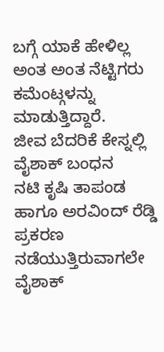ಬಗ್ಗೆ ಯಾಕೆ ಹೇಳಿಲ್ಲ ಅಂತ ಅಂತ ನೆಟ್ಟಿಗರು ಕಮೆಂಟ್ಗಳನ್ನು ಮಾಡುತ್ತಿದ್ದಾರೆ.
ಜೀವ ಬೆದರಿಕೆ ಕೇಸ್ನಲ್ಲಿ ವೈಶಾಕ್ ಬಂಧನ
ನಟಿ ಕೃಷಿ ತಾಪಂಡ ಹಾಗೂ ಅರವಿಂದ್ ರೆಡ್ಡಿ ಪ್ರಕರಣ ನಡೆಯುತ್ತಿರುವಾಗಲೇ ವೈಶಾಕ್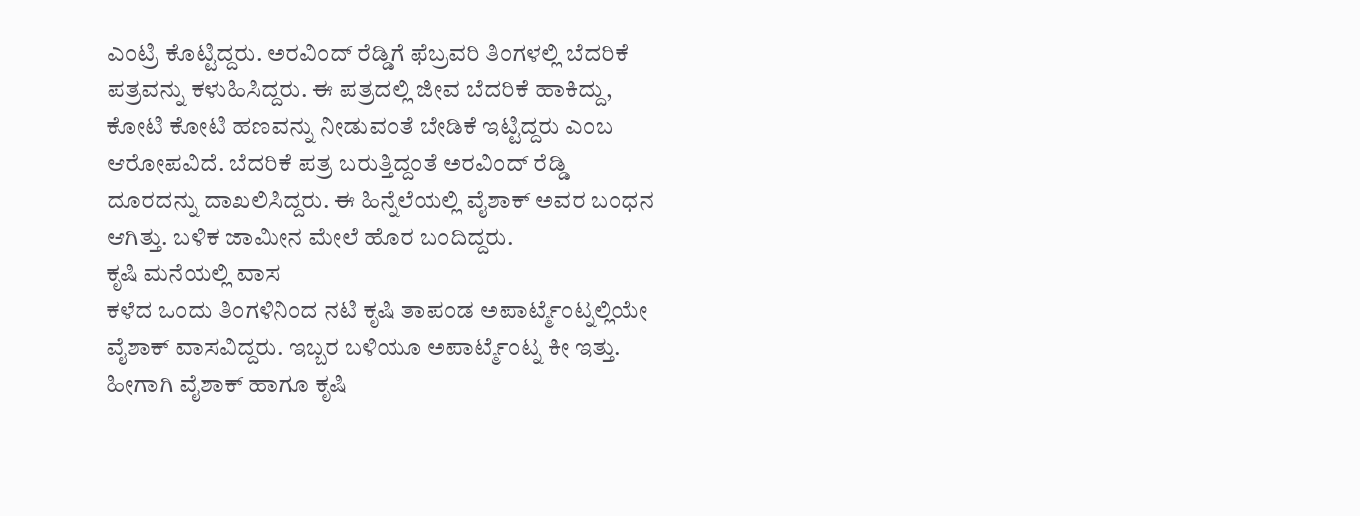ಎಂಟ್ರಿ ಕೊಟ್ಟಿದ್ದರು. ಅರವಿಂದ್ ರೆಡ್ಡಿಗೆ ಫೆಬ್ರವರಿ ತಿಂಗಳಲ್ಲಿ ಬೆದರಿಕೆ ಪತ್ರವನ್ನು ಕಳುಹಿಸಿದ್ದರು. ಈ ಪತ್ರದಲ್ಲಿ ಜೀವ ಬೆದರಿಕೆ ಹಾಕಿದ್ದು, ಕೋಟಿ ಕೋಟಿ ಹಣವನ್ನು ನೀಡುವಂತೆ ಬೇಡಿಕೆ ಇಟ್ಟಿದ್ದರು ಎಂಬ ಆರೋಪವಿದೆ. ಬೆದರಿಕೆ ಪತ್ರ ಬರುತ್ತಿದ್ದಂತೆ ಅರವಿಂದ್ ರೆಡ್ಡಿ ದೂರದನ್ನು ದಾಖಲಿಸಿದ್ದರು. ಈ ಹಿನ್ನೆಲೆಯಲ್ಲಿ ವೈಶಾಕ್ ಅವರ ಬಂಧನ ಆಗಿತ್ತು. ಬಳಿಕ ಜಾಮೀನ ಮೇಲೆ ಹೊರ ಬಂದಿದ್ದರು.
ಕೃಷಿ ಮನೆಯಲ್ಲಿ ವಾಸ
ಕಳೆದ ಒಂದು ತಿಂಗಳಿನಿಂದ ನಟಿ ಕೃಷಿ ತಾಪಂಡ ಅಪಾರ್ಟ್ಮೆಂಟ್ನಲ್ಲಿಯೇ ವೈಶಾಕ್ ವಾಸವಿದ್ದರು. ಇಬ್ಬರ ಬಳಿಯೂ ಅಪಾರ್ಟ್ಮೆಂಟ್ನ ಕೀ ಇತ್ತು. ಹೀಗಾಗಿ ವೈಶಾಕ್ ಹಾಗೂ ಕೃಷಿ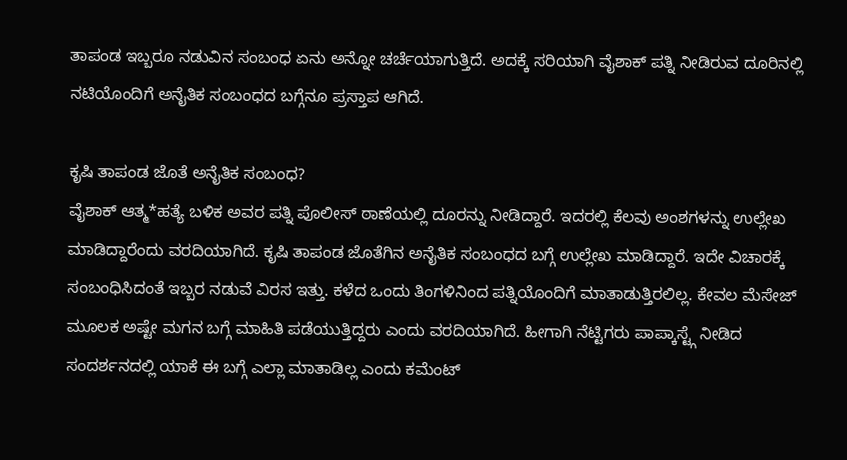ತಾಪಂಡ ಇಬ್ಬರೂ ನಡುವಿನ ಸಂಬಂಧ ಏನು ಅನ್ನೋ ಚರ್ಚೆಯಾಗುತ್ತಿದೆ. ಅದಕ್ಕೆ ಸರಿಯಾಗಿ ವೈಶಾಕ್ ಪತ್ನಿ ನೀಡಿರುವ ದೂರಿನಲ್ಲಿ ನಟಿಯೊಂದಿಗೆ ಅನೈತಿಕ ಸಂಬಂಧದ ಬಗ್ಗೆನೂ ಪ್ರಸ್ತಾಪ ಆಗಿದೆ.

ಕೃಷಿ ತಾಪಂಡ ಜೊತೆ ಅನೈತಿಕ ಸಂಬಂಧ?
ವೈಶಾಕ್ ಆತ್ಮ*ಹತ್ಯೆ ಬಳಿಕ ಅವರ ಪತ್ನಿ ಪೊಲೀಸ್ ಠಾಣೆಯಲ್ಲಿ ದೂರನ್ನು ನೀಡಿದ್ದಾರೆ. ಇದರಲ್ಲಿ ಕೆಲವು ಅಂಶಗಳನ್ನು ಉಲ್ಲೇಖ ಮಾಡಿದ್ದಾರೆಂದು ವರದಿಯಾಗಿದೆ. ಕೃಷಿ ತಾಪಂಡ ಜೊತೆಗಿನ ಅನೈತಿಕ ಸಂಬಂಧದ ಬಗ್ಗೆ ಉಲ್ಲೇಖ ಮಾಡಿದ್ದಾರೆ. ಇದೇ ವಿಚಾರಕ್ಕೆ ಸಂಬಂಧಿಸಿದಂತೆ ಇಬ್ಬರ ನಡುವೆ ವಿರಸ ಇತ್ತು. ಕಳೆದ ಒಂದು ತಿಂಗಳಿನಿಂದ ಪತ್ನಿಯೊಂದಿಗೆ ಮಾತಾಡುತ್ತಿರಲಿಲ್ಲ. ಕೇವಲ ಮೆಸೇಜ್ ಮೂಲಕ ಅಷ್ಟೇ ಮಗನ ಬಗ್ಗೆ ಮಾಹಿತಿ ಪಡೆಯುತ್ತಿದ್ದರು ಎಂದು ವರದಿಯಾಗಿದೆ. ಹೀಗಾಗಿ ನೆಟ್ಟಿಗರು ಪಾಪ್ಕಾಸ್ಟ್ಗೆ ನೀಡಿದ ಸಂದರ್ಶನದಲ್ಲಿ ಯಾಕೆ ಈ ಬಗ್ಗೆ ಎಲ್ಲಾ ಮಾತಾಡಿಲ್ಲ ಎಂದು ಕಮೆಂಟ್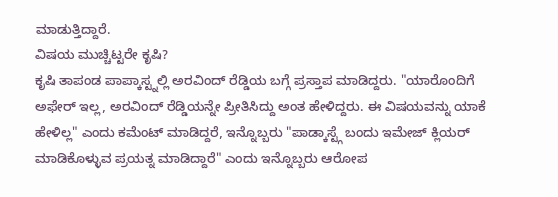ಮಾಡುತ್ತಿದ್ದಾರೆ.
ವಿಷಯ ಮುಚ್ಚಿಟ್ಟರೇ ಕೃಷಿ?
ಕೃಷಿ ತಾಪಂಡ ಪಾಪ್ಕಾಸ್ಟ್ನಲ್ಲಿ ಅರವಿಂದ್ ರೆಡ್ಡಿಯ ಬಗ್ಗೆ ಪ್ರಸ್ತಾಪ ಮಾಡಿದ್ದರು. "ಯಾರೊಂದಿಗೆ ಅಫೇರ್ ಇಲ್ಲ, ಅರವಿಂದ್ ರೆಡ್ಡಿಯನ್ನೇ ಪ್ರೀತಿಸಿದ್ದು ಅಂತ ಹೇಳಿದ್ದರು. ಈ ವಿಷಯವನ್ನು ಯಾಕೆ ಹೇಳಿಲ್ಲ" ಎಂದು ಕಮೆಂಟ್ ಮಾಡಿದ್ದರೆ, ಇನ್ನೊಬ್ಬರು "ಪಾಡ್ಕಾಸ್ಟ್ಗೆ ಬಂದು ಇಮೇಜ್ ಕ್ಲಿಯರ್ ಮಾಡಿಕೊಳ್ಳುವ ಪ್ರಯತ್ನ ಮಾಡಿದ್ದಾರೆ" ಎಂದು ಇನ್ನೊಬ್ಬರು ಆರೋಪ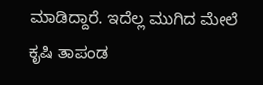ಮಾಡಿದ್ದಾರೆ. ಇದೆಲ್ಲ ಮುಗಿದ ಮೇಲೆ ಕೃಷಿ ತಾಪಂಡ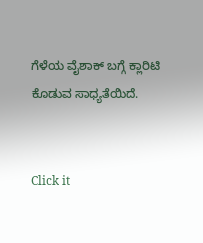ಗೆಳೆಯ ವೈಶಾಕ್ ಬಗ್ಗೆ ಕ್ಲಾರಿಟಿ ಕೊಡುವ ಸಾಧ್ಯತೆಯಿದೆ.


Click it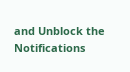and Unblock the Notifications